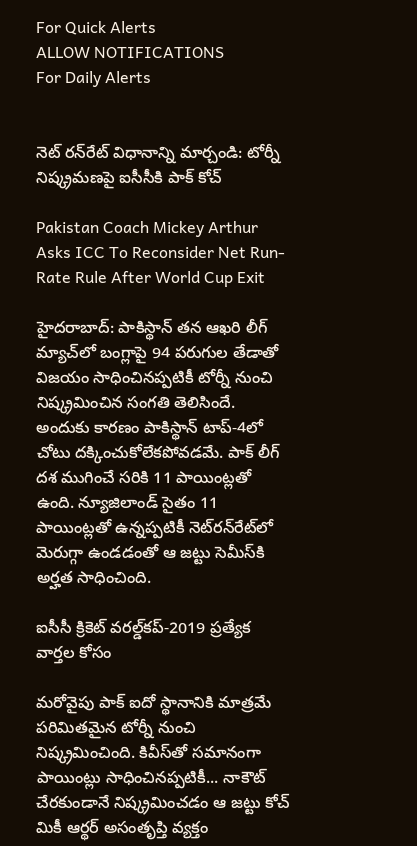For Quick Alerts
ALLOW NOTIFICATIONS
For Daily Alerts


నెట్ రన్‌రేట్ విధానాన్ని మార్చండి: టోర్నీ నిష్క్రమణపై ఐసీసీకి పాక్ కోచ్

Pakistan Coach Mickey Arthur Asks ICC To Reconsider Net Run-Rate Rule After World Cup Exit

హైదరాబాద్: పాకిస్థాన్‌ తన ఆఖరి లీగ్‌ మ్యాచ్‌లో బంగ్లాపై 94 పరుగుల తేడాతో విజయం సాధించినప్పటికీ టోర్నీ నుంచి నిష్క్రమించిన సంగతి తెలిసిందే. అందుకు కారణం పాకిస్థాన్ టాప్-4లో చోటు దక్కించుకోలేకపోవడమే. పాక్ లీగ్‌ దశ ముగించే సరికి 11 పాయింట్లతో ఉంది. న్యూజిలాండ్‌ సైతం 11 పాయింట్లతో ఉన్నప్పటికీ నెట్‌రన్‌రేట్‌లో మెరుగ్గా ఉండడంతో ఆ జట్టు సెమీస్‌కి అర్హత సాధించింది.

ఐసీసీ క్రికెట్ వరల్డ్‌కప్-2019 ప్రత్యేక వార్తల కోసం

మరోవైపు పాక్ ఐదో స్థానానికి మాత్రమే పరిమితమైన టోర్నీ నుంచి నిష్క్రమించింది. కివీస్‌తో సమానంగా పాయింట్లు సాధించినప్పటికీ... నాకౌట్‌ చేరకుండానే నిష్క్రమించడం ఆ జట్టు కోచ్‌ మికీ ఆర్థర్‌ అసంతృప్తి వ్యక్తం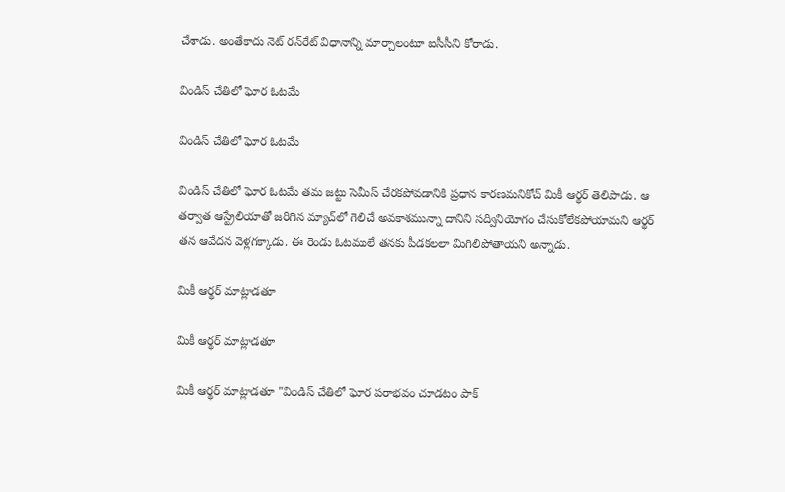చేశాడు. అంతేకాదు నెట్‌ రన్‌రేట్‌ విధానాన్ని మార్చాలంటూ ఐసీసీని కోరాడు.

విండిస్ చేతిలో ఘోర ఓటమే

విండిస్ చేతిలో ఘోర ఓటమే

విండిస్ చేతిలో ఘోర ఓటమే తమ జట్టు సెమీస్‌ చేరకపోవడానికి ప్రధాన కారణమనికోచ్ మికీ ఆర్థర్‌ తెలిపాడు. ఆ తర్వాత ఆస్ట్రేలియాతో జరిగిన మ్యాచ్‌లో గెలిచే అవకాశమున్నా దానిని సద్వినియోగం చేసుకోలేకపోయామని ఆర్థర్‌ తన ఆవేదన వెళ్లగక్కాడు. ఈ రెండు ఓటములే తనకు పీడకలలా మిగిలిపోతాయని అన్నాడు.

మికీ ఆర్థర్‌ మాట్లాడతూ

మికీ ఆర్థర్‌ మాట్లాడతూ

మికీ ఆర్థర్‌ మాట్లాడతూ "విండిస్ చేతిలో ఘోర పరాభవం చూడటం పాక్‌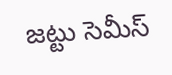జట్టు సెమీస్‌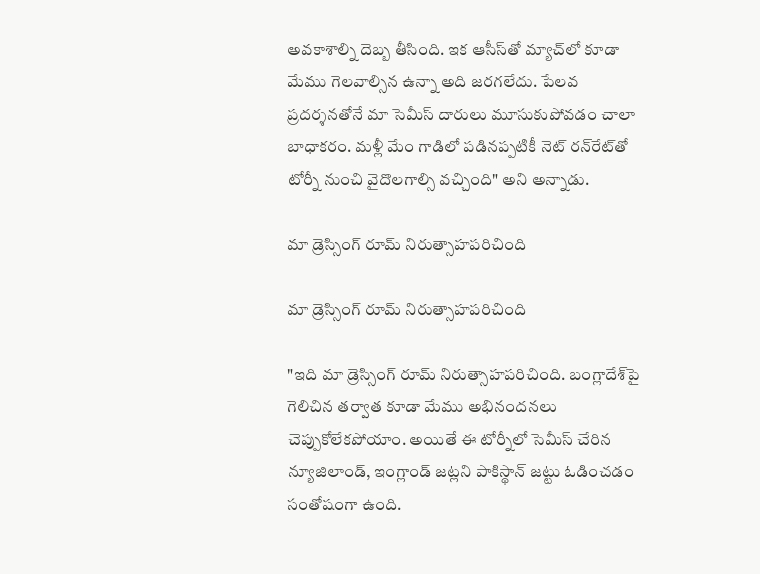అవకాశాల్ని దెబ్బ తీసింది. ఇక ఆసీస్‌తో మ్యాచ్‌లో కూడా మేము గెలవాల్సిన ఉన్నా అది జరగలేదు. పేలవ ప్రదర్శనతోనే మా సెమీస్‌ దారులు మూసుకుపోవడం చాలా బాధాకరం. మళ్లీ మేం గాడిలో పడినప్పటికీ నెట్‌ రన్‌రేట్‌తో టోర్నీ నుంచి వైదొలగాల్సి వచ్చింది" అని అన్నాడు.

మా డ్రెస్సింగ్‌ రూమ్‌ నిరుత్సాహపరిచింది

మా డ్రెస్సింగ్‌ రూమ్‌ నిరుత్సాహపరిచింది

"ఇది మా డ్రెస్సింగ్‌ రూమ్‌ నిరుత్సాహపరిచింది. బంగ్లాదేశ్‌పై గెలిచిన తర్వాత కూడా మేము అభినందనలు చెప్పుకోలేకపోయాం. అయితే ఈ టోర్నీలో సెమీస్‌ చేరిన న్యూజిలాండ్‌, ఇంగ్లాండ్‌ జట్లని పాకిస్థాన్‌ జట్టు ఓడించడం సంతోషంగా ఉంది.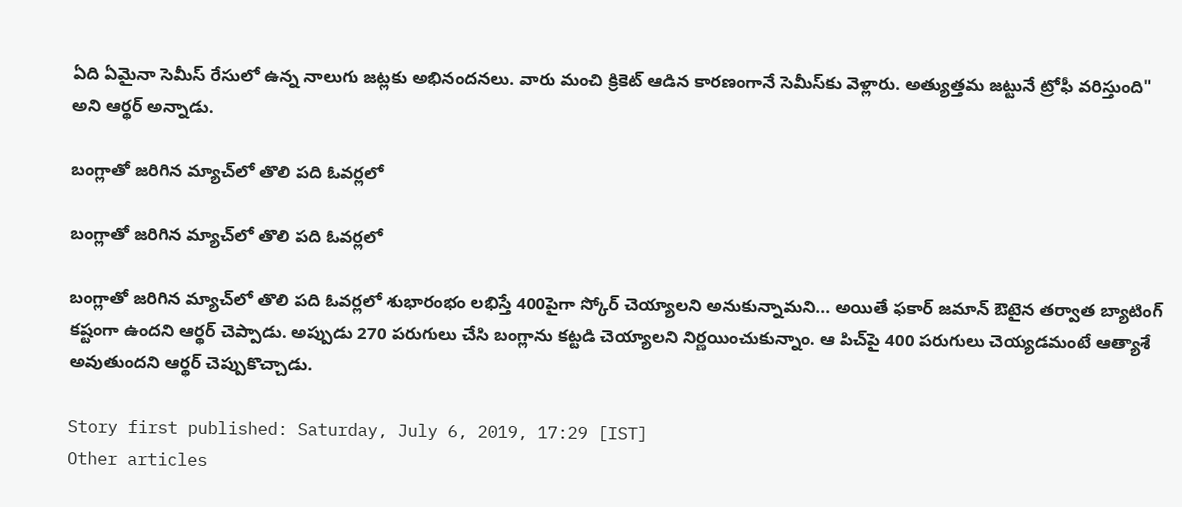ఏది ఏమైనా సెమీస్‌ రేసులో ఉన్న నాలుగు జట్లకు అభినందనలు. వారు మంచి క్రికెట్‌ ఆడిన కారణంగానే సెమీస్‌కు వెళ్లారు. అత్యుత్తమ జట్టునే ట్రోఫీ వరిస్తుంది" అని ఆర్థర్‌ అన్నాడు.

బంగ్లాతో జరిగిన మ్యాచ్‌లో తొలి పది ఓవర్లలో

బంగ్లాతో జరిగిన మ్యాచ్‌లో తొలి పది ఓవర్లలో

బంగ్లాతో జరిగిన మ్యాచ్‌లో తొలి పది ఓవర్లలో శుభారంభం లభిస్తే 400పైగా స్కోర్‌ చెయ్యాలని అనుకున్నామని... అయితే ఫకార్‌ జమాన్‌ ఔటైన తర్వాత బ్యాటింగ్‌ కష్టంగా ఉందని ఆర్థర్‌ చెప్పాడు. అప్పుడు 270 పరుగులు చేసి బంగ్లాను కట్టడి చెయ్యాలని నిర్ణయించుకున్నాం. ఆ పిచ్‌పై 400 పరుగులు చెయ్యడమంటే ఆత్యాశే అవుతుందని ఆర్థర్ చెప్పుకొచ్చాడు.

Story first published: Saturday, July 6, 2019, 17:29 [IST]
Other articles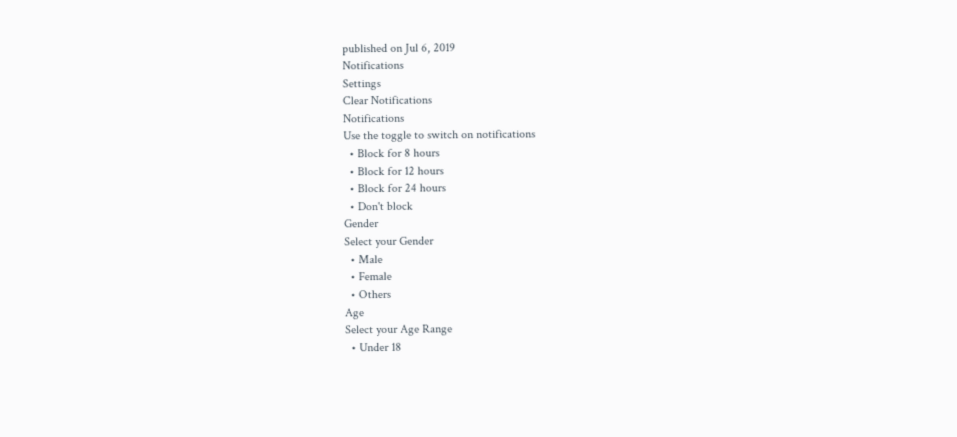published on Jul 6, 2019
Notifications
Settings
Clear Notifications
Notifications
Use the toggle to switch on notifications
  • Block for 8 hours
  • Block for 12 hours
  • Block for 24 hours
  • Don't block
Gender
Select your Gender
  • Male
  • Female
  • Others
Age
Select your Age Range
  • Under 18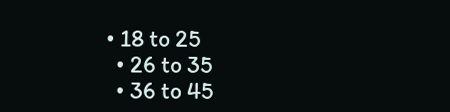• 18 to 25
  • 26 to 35
  • 36 to 45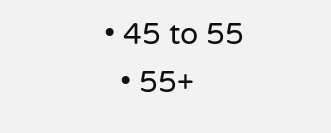• 45 to 55
  • 55+